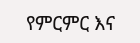የምርምር እና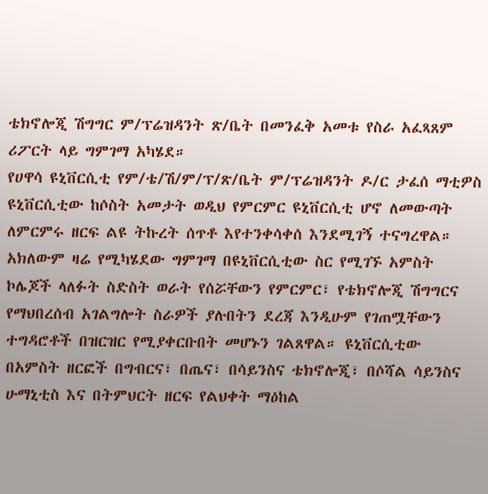ቴክኖሎጂ ሽግግር ም/ፕሬዝዳንት ጽ/ቤት በመንፈቅ አመቱ የስራ አፈጻጸም ሪፖርት ላይ ግምገማ አካሄደ።
የሀዋሳ ዩኒቨርሲቲ የም/ቴ/ሽ/ም/ፕ/ጽ/ቤት ም/ፕሬዝዳንት ዶ/ር ታፈሰ ማቲዎስ ዩኒቨርሲቲው ከሶስት አመታት ወዲህ የምርምር ዩኒቨርሲቲ ሆኖ ለመውጣት ለምርምሩ ዘርፍ ልዩ ትኩረት ሰጥቶ እየተንቀሳቀሰ እንደሚገኝ ተናግረዋል። አክለውም ዛሬ የሚካሄደው ግምገማ በዩኒቨርሲቲው ስር የሚገኙ አምስት ኮሌጆች ላለፉት ስድስት ወራት የሰሯቸውን የምርምር፣ የቴክኖሎጂ ሽግግርና የማህበረሰብ አገልግሎት ስራዎች ያሉበትን ደረጃ እንዲሁም የገጠሟቸውን ተግዳሮቶች በዝርዝር የሚያቀርቡበት መሆኑን ገልጸዋል። ዩኒቨርሲቲው በአምስት ዘርፎች በግብርና፣ በጤና፣ በሳይንስና ቴክኖሎጂ፣ በሶሻል ሳይንስና ሁማኒቲስ እና በትምህርት ዘርፍ የልህቀት ማዕከል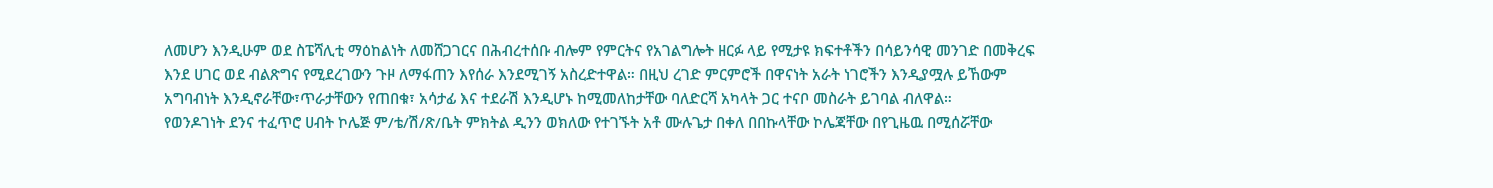ለመሆን እንዲሁም ወደ ስፔሻሊቲ ማዕከልነት ለመሸጋገርና በሕብረተሰቡ ብሎም የምርትና የአገልግሎት ዘርፉ ላይ የሚታዩ ክፍተቶችን በሳይንሳዊ መንገድ በመቅረፍ እንደ ሀገር ወደ ብልጽግና የሚደረገውን ጉዞ ለማፋጠን እየሰራ እንደሚገኝ አስረድተዋል። በዚህ ረገድ ምርምሮች በዋናነት አራት ነገሮችን እንዲያሟሉ ይኸውም አግባብነት እንዲኖራቸው፣ጥራታቸውን የጠበቁ፣ አሳታፊ እና ተደራሽ እንዲሆኑ ከሚመለከታቸው ባለድርሻ አካላት ጋር ተናቦ መስራት ይገባል ብለዋል።
የወንዶገነት ደንና ተፈጥሮ ሀብት ኮሌጅ ም/ቴ/ሽ/ጽ/ቤት ምክትል ዲንን ወክለው የተገኙት አቶ ሙሉጌታ በቀለ በበኩላቸው ኮሌጃቸው በየጊዜዉ በሚሰሯቸው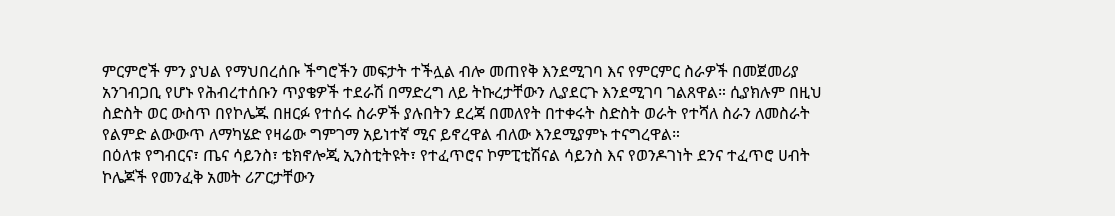ምርምሮች ምን ያህል የማህበረሰቡ ችግሮችን መፍታት ተችሏል ብሎ መጠየቅ እንደሚገባ እና የምርምር ስራዎች በመጀመሪያ አንገብጋቢ የሆኑ የሕብረተሰቡን ጥያቄዎች ተደራሽ በማድረግ ለይ ትኩረታቸውን ሊያደርጉ እንደሚገባ ገልጸዋል። ሲያክሉም በዚህ ስድስት ወር ውስጥ በየኮሌጁ በዘርፉ የተሰሩ ስራዎች ያሉበትን ደረጃ በመለየት በተቀሩት ስድስት ወራት የተሻለ ስራን ለመስራት የልምድ ልውውጥ ለማካሄድ የዛሬው ግምገማ አይነተኛ ሚና ይኖረዋል ብለው እንደሚያምኑ ተናግረዋል።
በዕለቱ የግብርና፣ ጤና ሳይንስ፣ ቴክኖሎጂ ኢንስቲትዩት፣ የተፈጥሮና ኮምፒቲሽናል ሳይንስ እና የወንዶገነት ደንና ተፈጥሮ ሀብት ኮሌጆች የመንፈቅ አመት ሪፖርታቸውን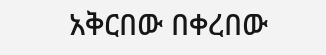አቅርበው በቀረበው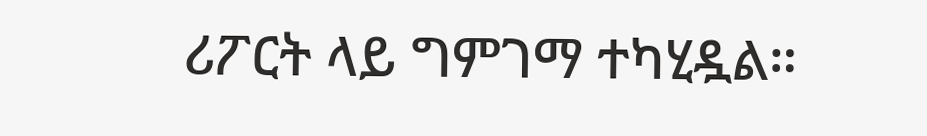ሪፖርት ላይ ግምገማ ተካሂዷል።